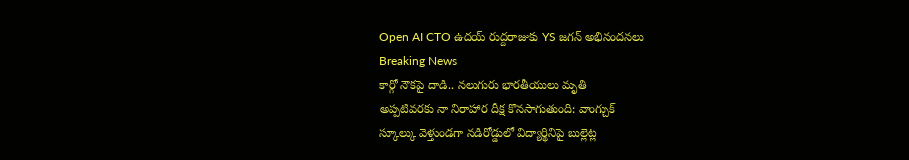Open AI CTO ఉదయ్ రుద్దరాజుకు YS జగన్ అభినందనలు
Breaking News
కార్గో నౌకపై దాడి.. నలుగురు భారతీయులు మృతి
అప్పటివరకు నా నిరాహార దీక్ష కొనసాగుతుంది: వాంగ్చుక్
స్కూల్కు వెళ్తుండగా నడిరోడ్డులో విద్యార్థినిపై బుల్లెట్ల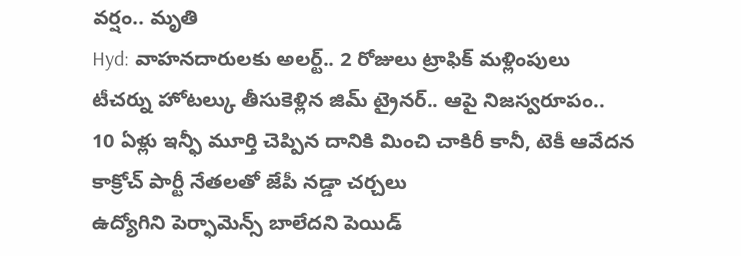వర్షం.. మృతి
Hyd: వాహనదారులకు అలర్ట్.. 2 రోజులు ట్రాఫిక్ మళ్లింపులు
టీచర్ను హోటల్కు తీసుకెళ్లిన జిమ్ ట్రైనర్.. ఆపై నిజస్వరూపం..
10 ఏళ్లు ఇన్ఫీ మూర్తి చెప్పిన దానికి మించి చాకిరీ కానీ, టెకీ ఆవేదన
కాక్రోచ్ పార్టీ నేతలతో జేపీ నడ్డా చర్చలు
ఉద్యోగిని పెర్ఫామెన్స్ బాలేదని పెయిడ్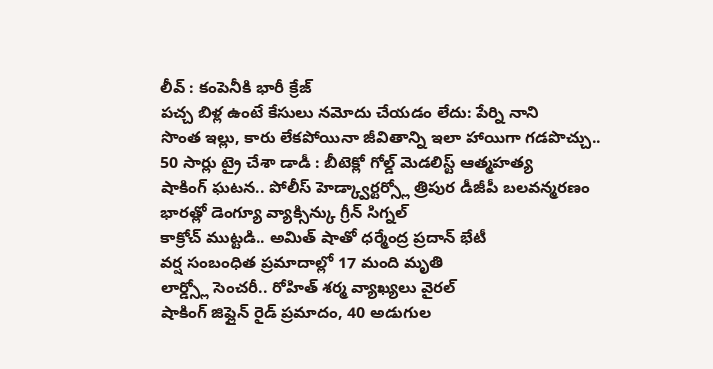లీవ్ : కంపెనీకి భారీ క్రేజ్
పచ్చ బిళ్ల ఉంటే కేసులు నమోదు చేయడం లేదు: పేర్ని నాని
సొంత ఇల్లు, కారు లేకపోయినా జీవితాన్ని ఇలా హాయిగా గడపొచ్చు..
50 సార్లు ట్రై చేశా డాడీ : బీటెక్లో గోల్డ్ మెడలిస్ట్ ఆత్మహత్య
షాకింగ్ ఘటన.. పోలీస్ హెడ్క్వార్టర్స్లో త్రిపుర డీజీపీ బలవన్మరణం
భారత్లో డెంగ్యూ వ్యాక్సిన్కు గ్రీన్ సిగ్నల్
కాక్రోచ్ ముట్టడి.. అమిత్ షాతో ధర్మేంద్ర ప్రదాన్ భేటీ
వర్ష సంబంధిత ప్రమాదాల్లో 17 మంది మృతి
లార్డ్స్లో సెంచరీ.. రోహిత్ శర్మ వ్యాఖ్యలు వైరల్
షాకింగ్ జిప్లైన్ రైడ్ ప్రమాదం, 40 అడుగుల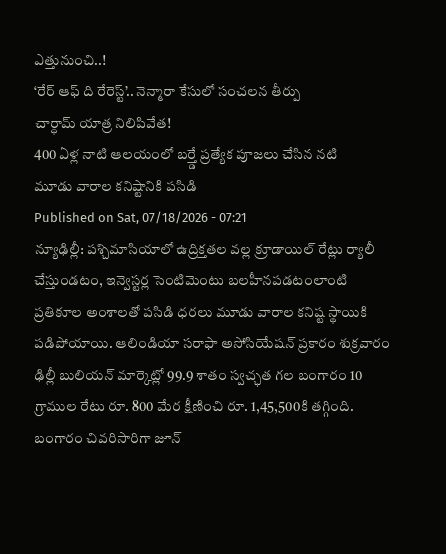ఎత్తునుంచి..!
‘రేర్ ఆఫ్ ది రేరెస్ట్’.. నెన్మారా కేసులో సంచలన తీర్పు
చార్ధామ్ యాత్ర నిలిపివేత!
400 ఏళ్ల నాటి ఆలయంలో బర్త్డే ప్రత్యేక పూజలు చేసిన నటి
మూడు వారాల కనిష్టానికి పసిడి
Published on Sat, 07/18/2026 - 07:21
న్యూఢిల్లీ: పశ్చిమాసియాలో ఉద్రిక్తతల వల్ల క్రూడాయిల్ రేట్లు ర్యాలీ చేస్తుండటం, ఇన్వెస్టర్ల సెంటిమెంటు బలహీనపడటంలాంటి ప్రతికూల అంశాలతో పసిడి ధరలు మూడు వారాల కనిష్ట స్థాయికి పడిపోయాయి. ఆలిండియా సరాఫా అసోసియేషన్ ప్రకారం శుక్రవారం ఢిల్లీ బులియన్ మార్కెట్లో 99.9 శాతం స్వచ్ఛత గల బంగారం 10 గ్రాముల రేటు రూ. 800 మేర క్షీణించి రూ. 1,45,500కి తగ్గింది. బంగారం చివరిసారిగా జూన్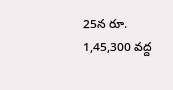25న రూ. 1,45,300 వద్ద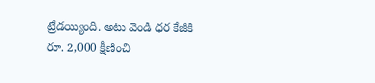ట్రేడయ్యింది. అటు వెండి ధర కేజీకి రూ. 2,000 క్షీణించి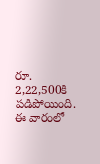రూ. 2,22,500కి పడిపోయింది. ఈ వారంలో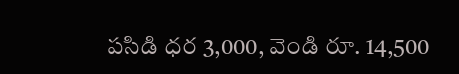పసిడి ధర 3,000, వెండి రూ. 14,500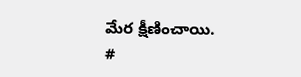మేర క్షీణించాయి.
#